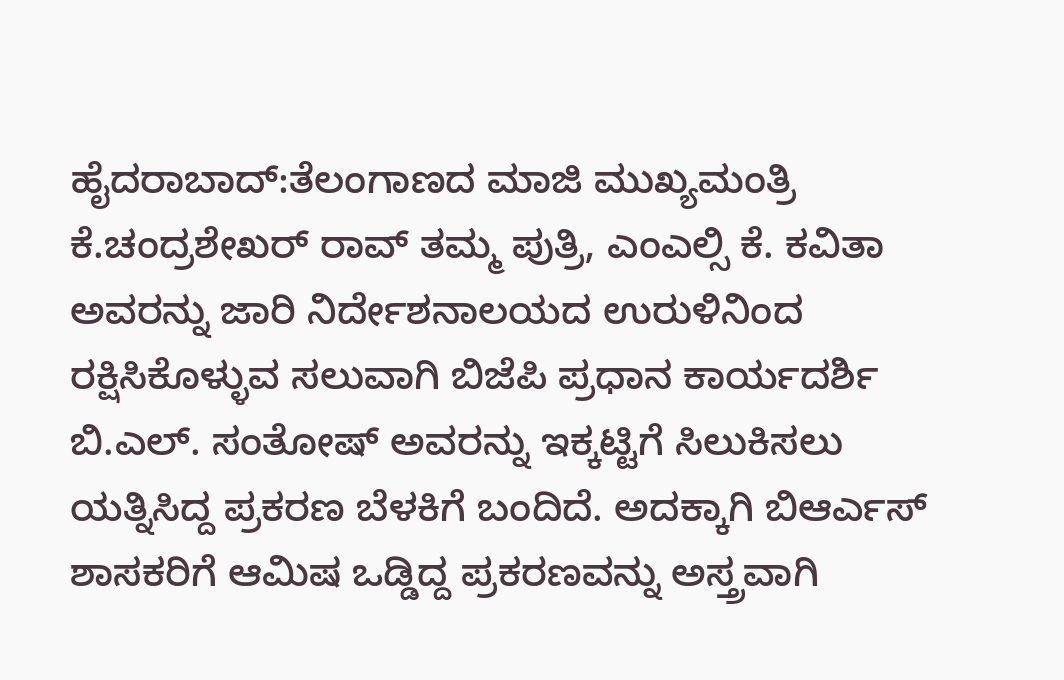ಹೈದರಾಬಾದ್:ತೆಲಂಗಾಣದ ಮಾಜಿ ಮುಖ್ಯಮಂತ್ರಿ ಕೆ.ಚಂದ್ರಶೇಖರ್ ರಾವ್ ತಮ್ಮ ಪುತ್ರಿ, ಎಂಎಲ್ಸಿ ಕೆ. ಕವಿತಾ ಅವರನ್ನು ಜಾರಿ ನಿರ್ದೇಶನಾಲಯದ ಉರುಳಿನಿಂದ ರಕ್ಷಿಸಿಕೊಳ್ಳುವ ಸಲುವಾಗಿ ಬಿಜೆಪಿ ಪ್ರಧಾನ ಕಾರ್ಯದರ್ಶಿ ಬಿ.ಎಲ್. ಸಂತೋಷ್ ಅವರನ್ನು ಇಕ್ಕಟ್ಟಿಗೆ ಸಿಲುಕಿಸಲು ಯತ್ನಿಸಿದ್ದ ಪ್ರಕರಣ ಬೆಳಕಿಗೆ ಬಂದಿದೆ. ಅದಕ್ಕಾಗಿ ಬಿಆರ್ಎಸ್ ಶಾಸಕರಿಗೆ ಆಮಿಷ ಒಡ್ಡಿದ್ದ ಪ್ರಕರಣವನ್ನು ಅಸ್ತ್ರವಾಗಿ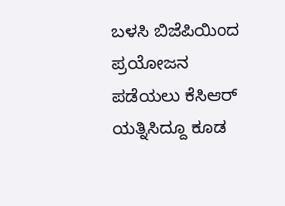ಬಳಸಿ ಬಿಜೆಪಿಯಿಂದ ಪ್ರಯೋಜನ ಪಡೆಯಲು ಕೆಸಿಆರ್ ಯತ್ನಿಸಿದ್ದೂ ಕೂಡ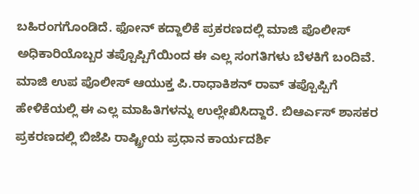ಬಹಿರಂಗಗೊಂಡಿದೆ. ಫೋನ್ ಕದ್ದಾಲಿಕೆ ಪ್ರಕರಣದಲ್ಲಿ ಮಾಜಿ ಪೊಲೀಸ್ ಅಧಿಕಾರಿಯೊಬ್ಬರ ತಪ್ಪೊಪ್ಪಿಗೆಯಿಂದ ಈ ಎಲ್ಲ ಸಂಗತಿಗಳು ಬೆಳಕಿಗೆ ಬಂದಿವೆ.
ಮಾಜಿ ಉಪ ಪೊಲೀಸ್ ಆಯುಕ್ತ ಪಿ.ರಾಧಾಕಿಶನ್ ರಾವ್ ತಪ್ಪೊಪ್ಪಿಗೆ ಹೇಳಿಕೆಯಲ್ಲಿ ಈ ಎಲ್ಲ ಮಾಹಿತಿಗಳನ್ನು ಉಲ್ಲೇಖಿಸಿದ್ದಾರೆ. ಬಿಆರ್ಎಸ್ ಶಾಸಕರ ಪ್ರಕರಣದಲ್ಲಿ ಬಿಜೆಪಿ ರಾಷ್ಟ್ರೀಯ ಪ್ರಧಾನ ಕಾರ್ಯದರ್ಶಿ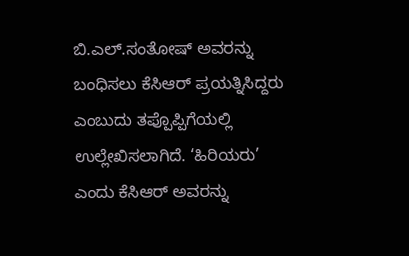ಬಿ.ಎಲ್.ಸಂತೋಷ್ ಅವರನ್ನು ಬಂಧಿಸಲು ಕೆಸಿಆರ್ ಪ್ರಯತ್ನಿಸಿದ್ದರು ಎಂಬುದು ತಪ್ಪೊಪ್ಪಿಗೆಯಲ್ಲಿ ಉಲ್ಲೇಖಿಸಲಾಗಿದೆ. ‘ಹಿರಿಯರು’ ಎಂದು ಕೆಸಿಆರ್ ಅವರನ್ನು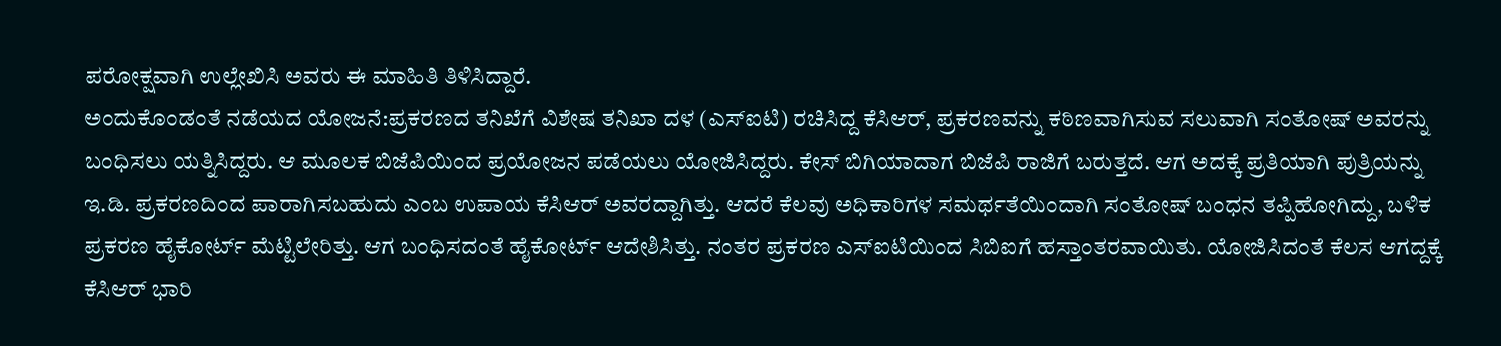ಪರೋಕ್ಷವಾಗಿ ಉಲ್ಲೇಖಿಸಿ ಅವರು ಈ ಮಾಹಿತಿ ತಿಳಿಸಿದ್ದಾರೆ.
ಅಂದುಕೊಂಡಂತೆ ನಡೆಯದ ಯೋಜನೆ:ಪ್ರಕರಣದ ತನಿಖೆಗೆ ವಿಶೇಷ ತನಿಖಾ ದಳ (ಎಸ್ಐಟಿ) ರಚಿಸಿದ್ದ ಕೆಸಿಆರ್, ಪ್ರಕರಣವನ್ನು ಕಠಿಣವಾಗಿಸುವ ಸಲುವಾಗಿ ಸಂತೋಷ್ ಅವರನ್ನು ಬಂಧಿಸಲು ಯತ್ನಿಸಿದ್ದರು. ಆ ಮೂಲಕ ಬಿಜೆಪಿಯಿಂದ ಪ್ರಯೋಜನ ಪಡೆಯಲು ಯೋಜಿಸಿದ್ದರು. ಕೇಸ್ ಬಿಗಿಯಾದಾಗ ಬಿಜೆಪಿ ರಾಜಿಗೆ ಬರುತ್ತದೆ. ಆಗ ಅದಕ್ಕೆ ಪ್ರತಿಯಾಗಿ ಪುತ್ರಿಯನ್ನು ಇ.ಡಿ. ಪ್ರಕರಣದಿಂದ ಪಾರಾಗಿಸಬಹುದು ಎಂಬ ಉಪಾಯ ಕೆಸಿಆರ್ ಅವರದ್ದಾಗಿತ್ತು. ಆದರೆ ಕೆಲವು ಅಧಿಕಾರಿಗಳ ಸಮರ್ಥತೆಯಿಂದಾಗಿ ಸಂತೋಷ್ ಬಂಧನ ತಪ್ಪಿಹೋಗಿದ್ದು, ಬಳಿಕ ಪ್ರಕರಣ ಹೈಕೋರ್ಟ್ ಮೆಟ್ಟಿಲೇರಿತ್ತು. ಆಗ ಬಂಧಿಸದಂತೆ ಹೈಕೋರ್ಟ್ ಆದೇಶಿಸಿತ್ತು. ನಂತರ ಪ್ರಕರಣ ಎಸ್ಐಟಿಯಿಂದ ಸಿಬಿಐಗೆ ಹಸ್ತಾಂತರವಾಯಿತು. ಯೋಜಿಸಿದಂತೆ ಕೆಲಸ ಆಗದ್ದಕ್ಕೆ ಕೆಸಿಆರ್ ಭಾರಿ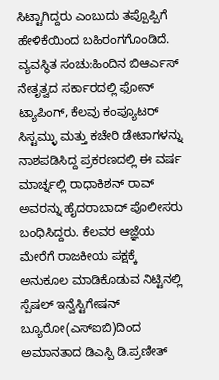ಸಿಟ್ಟಾಗಿದ್ದರು ಎಂಬುದು ತಪ್ಪೊಪ್ಪಿಗೆ ಹೇಳಿಕೆಯಿಂದ ಬಹಿರಂಗಗೊಂಡಿದೆ.
ವ್ಯವಸ್ಥಿತ ಸಂಚು:ಹಿಂದಿನ ಬಿಆರ್ಎಸ್ ನೇತೃತ್ವದ ಸರ್ಕಾರದಲ್ಲಿ ಫೋನ್ ಟ್ಯಾಪಿಂಗ್, ಕೆಲವು ಕಂಪ್ಯೂಟರ್ ಸಿಸ್ಟಮ್ಳು ಮತ್ತು ಕಚೇರಿ ಡೇಟಾಗಳನ್ನು ನಾಶಪಡಿಸಿದ್ದ ಪ್ರಕರಣದಲ್ಲಿ ಈ ವರ್ಷ ಮಾರ್ಚ್ನಲ್ಲಿ ರಾಧಾಕಿಶನ್ ರಾವ್ ಅವರನ್ನು ಹೈದರಾಬಾದ್ ಪೊಲೀಸರು ಬಂಧಿಸಿದ್ದರು. ಕೆಲವರ ಆಜ್ಞೆಯ ಮೇರೆಗೆ ರಾಜಕೀಯ ಪಕ್ಷಕ್ಕೆ ಅನುಕೂಲ ಮಾಡಿಕೊಡುವ ನಿಟ್ಟಿನಲ್ಲಿ ಸ್ಪೆಷಲ್ ಇನ್ವೆಸ್ಟಿಗೇಷನ್ ಬ್ಯೂರೋ(ಎಸ್ಐಬಿ)ದಿಂದ ಅಮಾನತಾದ ಡಿಎಸ್ಪಿ ಡಿ.ಪ್ರಣೀತ್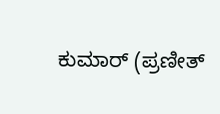ಕುಮಾರ್ (ಪ್ರಣೀತ್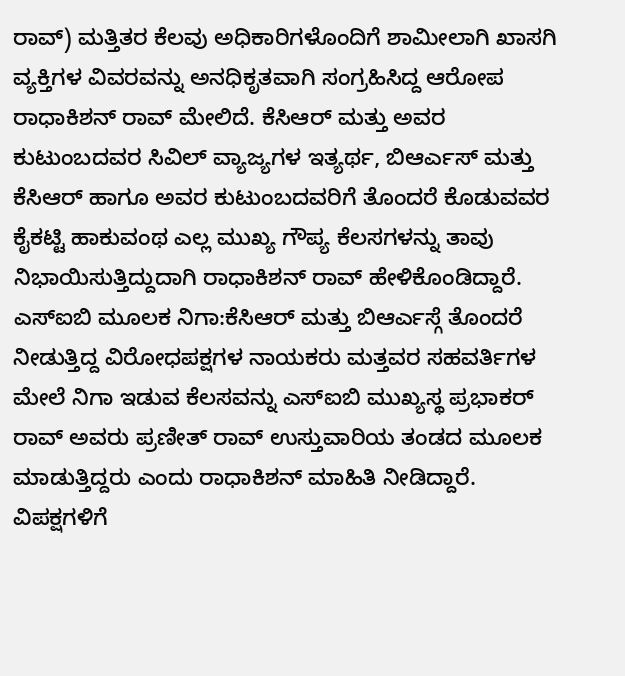ರಾವ್) ಮತ್ತಿತರ ಕೆಲವು ಅಧಿಕಾರಿಗಳೊಂದಿಗೆ ಶಾಮೀಲಾಗಿ ಖಾಸಗಿ ವ್ಯಕ್ತಿಗಳ ವಿವರವನ್ನು ಅನಧಿಕೃತವಾಗಿ ಸಂಗ್ರಹಿಸಿದ್ದ ಆರೋಪ ರಾಧಾಕಿಶನ್ ರಾವ್ ಮೇಲಿದೆ. ಕೆಸಿಆರ್ ಮತ್ತು ಅವರ ಕುಟುಂಬದವರ ಸಿವಿಲ್ ವ್ಯಾಜ್ಯಗಳ ಇತ್ಯರ್ಥ, ಬಿಆರ್ಎಸ್ ಮತ್ತು ಕೆಸಿಆರ್ ಹಾಗೂ ಅವರ ಕುಟುಂಬದವರಿಗೆ ತೊಂದರೆ ಕೊಡುವವರ ಕೈಕಟ್ಟಿ ಹಾಕುವಂಥ ಎಲ್ಲ ಮುಖ್ಯ ಗೌಪ್ಯ ಕೆಲಸಗಳನ್ನು ತಾವು ನಿಭಾಯಿಸುತ್ತಿದ್ದುದಾಗಿ ರಾಧಾಕಿಶನ್ ರಾವ್ ಹೇಳಿಕೊಂಡಿದ್ದಾರೆ.
ಎಸ್ಐಬಿ ಮೂಲಕ ನಿಗಾ:ಕೆಸಿಆರ್ ಮತ್ತು ಬಿಆರ್ಎಸ್ಗೆ ತೊಂದರೆ ನೀಡುತ್ತಿದ್ದ ವಿರೋಧಪಕ್ಷಗಳ ನಾಯಕರು ಮತ್ತವರ ಸಹವರ್ತಿಗಳ ಮೇಲೆ ನಿಗಾ ಇಡುವ ಕೆಲಸವನ್ನು ಎಸ್ಐಬಿ ಮುಖ್ಯಸ್ಥ ಪ್ರಭಾಕರ್ ರಾವ್ ಅವರು ಪ್ರಣೀತ್ ರಾವ್ ಉಸ್ತುವಾರಿಯ ತಂಡದ ಮೂಲಕ ಮಾಡುತ್ತಿದ್ದರು ಎಂದು ರಾಧಾಕಿಶನ್ ಮಾಹಿತಿ ನೀಡಿದ್ದಾರೆ. ವಿಪಕ್ಷಗಳಿಗೆ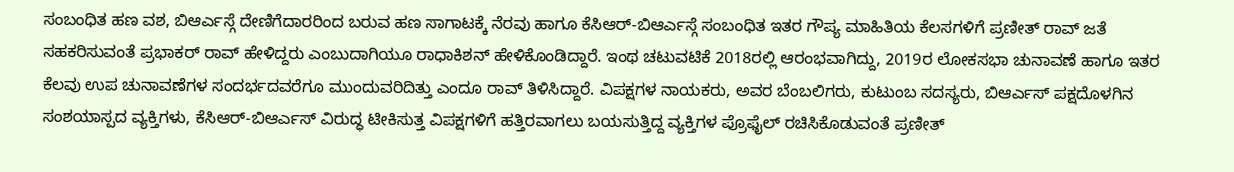ಸಂಬಂಧಿತ ಹಣ ವಶ, ಬಿಆರ್ಎಸ್ಗೆ ದೇಣಿಗೆದಾರರಿಂದ ಬರುವ ಹಣ ಸಾಗಾಟಕ್ಕೆ ನೆರವು ಹಾಗೂ ಕೆಸಿಆರ್-ಬಿಆರ್ಎಸ್ಗೆ ಸಂಬಂಧಿತ ಇತರ ಗೌಪ್ಯ ಮಾಹಿತಿಯ ಕೆಲಸಗಳಿಗೆ ಪ್ರಣೀತ್ ರಾವ್ ಜತೆ ಸಹಕರಿಸುವಂತೆ ಪ್ರಭಾಕರ್ ರಾವ್ ಹೇಳಿದ್ದರು ಎಂಬುದಾಗಿಯೂ ರಾಧಾಕಿಶನ್ ಹೇಳಿಕೊಂಡಿದ್ದಾರೆ. ಇಂಥ ಚಟುವಟಿಕೆ 2018ರಲ್ಲಿ ಆರಂಭವಾಗಿದ್ದು, 2019ರ ಲೋಕಸಭಾ ಚುನಾವಣೆ ಹಾಗೂ ಇತರ ಕೆಲವು ಉಪ ಚುನಾವಣೆಗಳ ಸಂದರ್ಭದವರೆಗೂ ಮುಂದುವರಿದಿತ್ತು ಎಂದೂ ರಾವ್ ತಿಳಿಸಿದ್ದಾರೆ. ವಿಪಕ್ಷಗಳ ನಾಯಕರು, ಅವರ ಬೆಂಬಲಿಗರು, ಕುಟುಂಬ ಸದಸ್ಯರು, ಬಿಆರ್ಎಸ್ ಪಕ್ಷದೊಳಗಿನ ಸಂಶಯಾಸ್ಪದ ವ್ಯಕ್ತಿಗಳು, ಕೆಸಿಆರ್-ಬಿಆರ್ಎಸ್ ವಿರುದ್ಧ ಟೀಕಿಸುತ್ತ ವಿಪಕ್ಷಗಳಿಗೆ ಹತ್ತಿರವಾಗಲು ಬಯಸುತ್ತಿದ್ದ ವ್ಯಕ್ತಿಗಳ ಪ್ರೊಫೈಲ್ ರಚಿಸಿಕೊಡುವಂತೆ ಪ್ರಣೀತ್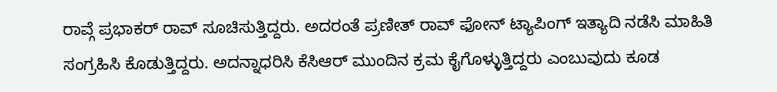ರಾವ್ಗೆ ಪ್ರಭಾಕರ್ ರಾವ್ ಸೂಚಿಸುತ್ತಿದ್ದರು. ಅದರಂತೆ ಪ್ರಣೀತ್ ರಾವ್ ಫೋನ್ ಟ್ಯಾಪಿಂಗ್ ಇತ್ಯಾದಿ ನಡೆಸಿ ಮಾಹಿತಿ ಸಂಗ್ರಹಿಸಿ ಕೊಡುತ್ತಿದ್ದರು. ಅದನ್ನಾಧರಿಸಿ ಕೆಸಿಆರ್ ಮುಂದಿನ ಕ್ರಮ ಕೈಗೊಳ್ಳುತ್ತಿದ್ದರು ಎಂಬುವುದು ಕೂಡ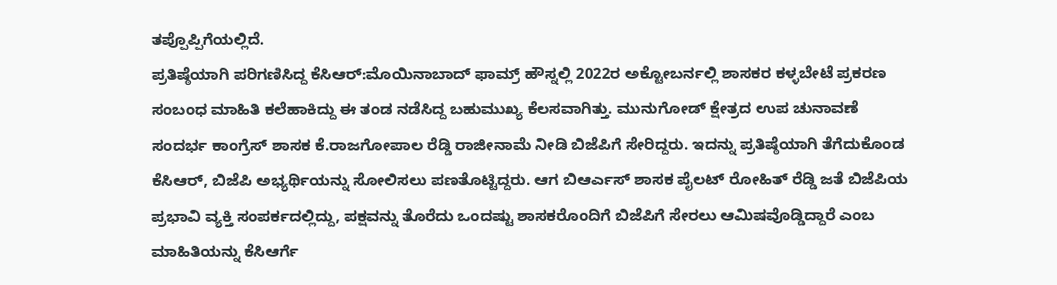ತಪ್ಪೊಪ್ಪಿಗೆಯಲ್ಲಿದೆ.
ಪ್ರತಿಷ್ಠೆಯಾಗಿ ಪರಿಗಣಿಸಿದ್ದ ಕೆಸಿಆರ್:ಮೊಯಿನಾಬಾದ್ ಫಾಮ್ರ್ ಹೌಸ್ನಲ್ಲಿ 2022ರ ಅಕ್ಟೋಬರ್ನಲ್ಲಿ ಶಾಸಕರ ಕಳ್ಳಬೇಟೆ ಪ್ರಕರಣ ಸಂಬಂಧ ಮಾಹಿತಿ ಕಲೆಹಾಕಿದ್ದು ಈ ತಂಡ ನಡೆಸಿದ್ದ ಬಹುಮುಖ್ಯ ಕೆಲಸವಾಗಿತ್ತು. ಮುನುಗೋಡ್ ಕ್ಷೇತ್ರದ ಉಪ ಚುನಾವಣೆ ಸಂದರ್ಭ ಕಾಂಗ್ರೆಸ್ ಶಾಸಕ ಕೆ.ರಾಜಗೋಪಾಲ ರೆಡ್ಡಿ ರಾಜೀನಾಮೆ ನೀಡಿ ಬಿಜೆಪಿಗೆ ಸೇರಿದ್ದರು. ಇದನ್ನು ಪ್ರತಿಷ್ಠೆಯಾಗಿ ತೆಗೆದುಕೊಂಡ ಕೆಸಿಆರ್, ಬಿಜೆಪಿ ಅಭ್ಯರ್ಥಿಯನ್ನು ಸೋಲಿಸಲು ಪಣತೊಟ್ಟಿದ್ದರು. ಆಗ ಬಿಆರ್ಎಸ್ ಶಾಸಕ ಪೈಲಟ್ ರೋಹಿತ್ ರೆಡ್ಡಿ ಜತೆ ಬಿಜೆಪಿಯ ಪ್ರಭಾವಿ ವ್ಯಕ್ತಿ ಸಂಪರ್ಕದಲ್ಲಿದ್ದು, ಪಕ್ಷವನ್ನು ತೊರೆದು ಒಂದಷ್ಟು ಶಾಸಕರೊಂದಿಗೆ ಬಿಜೆಪಿಗೆ ಸೇರಲು ಆಮಿಷವೊಡ್ಡಿದ್ದಾರೆ ಎಂಬ ಮಾಹಿತಿಯನ್ನು ಕೆಸಿಆರ್ಗೆ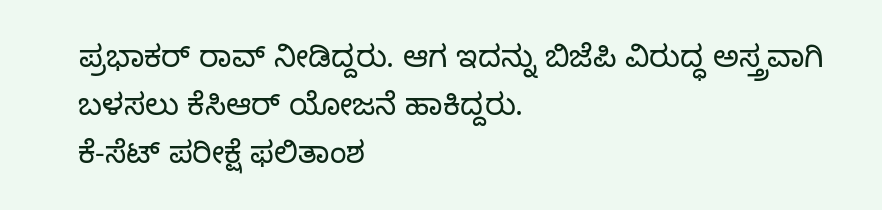ಪ್ರಭಾಕರ್ ರಾವ್ ನೀಡಿದ್ದರು. ಆಗ ಇದನ್ನು ಬಿಜೆಪಿ ವಿರುದ್ಧ ಅಸ್ತ್ರವಾಗಿ ಬಳಸಲು ಕೆಸಿಆರ್ ಯೋಜನೆ ಹಾಕಿದ್ದರು.
ಕೆ-ಸೆಟ್ ಪರೀಕ್ಷೆ ಫಲಿತಾಂಶ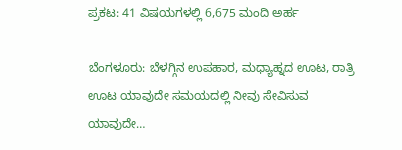ಪ್ರಕಟ: 41 ವಿಷಯಗಳಲ್ಲಿ 6,675 ಮಂದಿ ಅರ್ಹ

ಬೆಂಗಳೂರು: ಬೆಳಗ್ಗಿನ ಉಪಹಾರ, ಮಧ್ಯಾಹ್ನದ ಊಟ, ರಾತ್ರಿ ಊಟ ಯಾವುದೇ ಸಮಯದಲ್ಲಿ ನೀವು ಸೇವಿಸುವ ಯಾವುದೇ…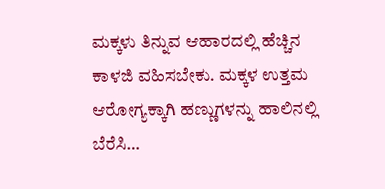ಮಕ್ಕಳು ತಿನ್ನುವ ಆಹಾರದಲ್ಲಿ ಹೆಚ್ಚಿನ ಕಾಳಜಿ ವಹಿಸಬೇಕು. ಮಕ್ಕಳ ಉತ್ತಮ ಆರೋಗ್ಯಕ್ಕಾಗಿ ಹಣ್ಣುಗಳನ್ನು ಹಾಲಿನಲ್ಲಿ ಬೆರೆಸಿ…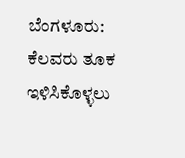ಬೆಂಗಳೂರು: ಕೆಲವರು ತೂಕ ಇಳಿಸಿಕೊಳ್ಳಲು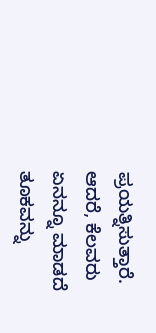ಪ್ರಯತ್ನಿಸುತ್ತಾರೆ. ಆದರೆ, ಕೆಲವರು ಏನನ್ನೂ ಮಾಡದೆ ತೂಕವನ್ನು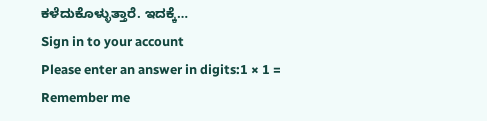ಕಳೆದುಕೊಳ್ಳುತ್ತಾರೆ. ಇದಕ್ಕೆ…
Sign in to your account
Please enter an answer in digits:1 × 1 =
Remember me